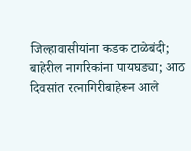जिल्हावासीयांना कडक टाळेबंदी; बाहेरील नागरिकांना पायघड्या; आठ दिवसांत रत्नागिरीबाहेरून आले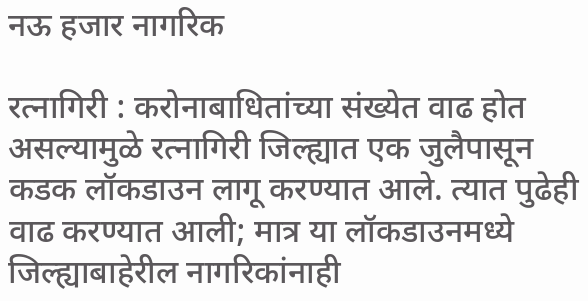नऊ हजार नागरिक

रत्नागिरी : करोनाबाधितांच्या संख्येत वाढ होत असल्यामुळे रत्नागिरी जिल्ह्यात एक जुलैपासून कडक लॉकडाउन लागू करण्यात आले. त्यात पुढेही वाढ करण्यात आली; मात्र या लॉकडाउनमध्ये जिल्ह्याबाहेरील नागरिकांनाही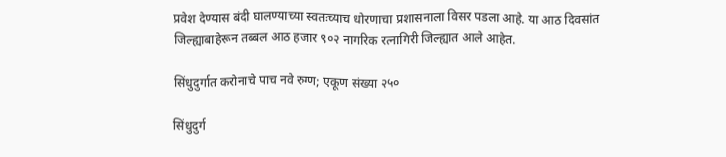प्रवेश देण्यास बंदी घालण्याच्या स्वतःच्याच धोरणाचा प्रशासनाला विसर पडला आहे. या आठ दिवसांत जिल्ह्याबाहेरून तब्बल आठ हजार ९०२ नागरिक रत्नागिरी जिल्ह्यात आले आहेत.

सिंधुदुर्गात करोनाचे पाच नवे रुग्ण; एकूण संख्या २५०

सिंधुदुर्ग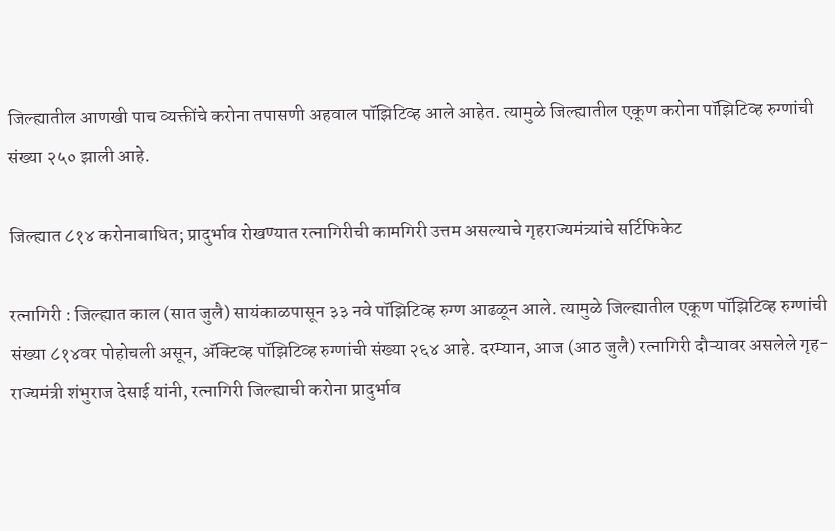जिल्ह्यातील आणखी पाच व्यक्तींचे करोना तपासणी अहवाल पॉझिटिव्ह आले आहेत. त्यामुळे जिल्ह्यातील एकूण करोना पॉझिटिव्ह रुग्णांची संख्या २५० झाली आहे.

जिल्ह्यात ८१४ करोनाबाधित; प्रादुर्भाव रोखण्यात रत्नागिरीची कामगिरी उत्तम असल्याचे गृहराज्यमंत्र्यांचे सर्टिफिकेट

रत्नागिरी : जिल्ह्यात काल (सात जुलै) सायंकाळपासून ३३ नवे पॉझिटिव्ह रुग्ण आढळून आले. त्यामुळे जिल्ह्यातील एकूण पॉझिटिव्ह रुग्णांची संख्या ८१४वर पोहोचली असून, ॲक्टिव्ह पॉझिटिव्ह रुग्णांची संख्या २६४ आहे. दरम्यान, आज (आठ जुलै) रत्नागिरी दौऱ्यावर असलेले गृह-राज्यमंत्री शंभुराज देसाई यांनी, रत्नागिरी जिल्ह्याची करोना प्रादुर्भाव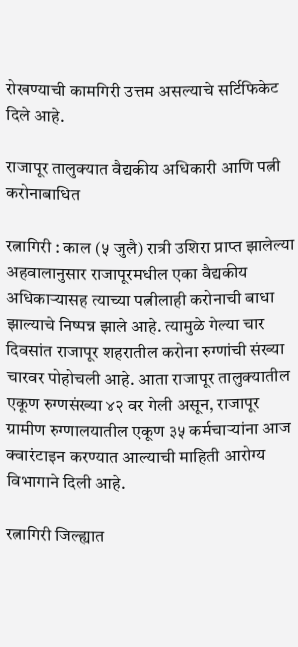रोखण्याची कामगिरी उत्तम असल्याचे सर्टिफिकेट दिले आहे.

राजापूर तालुक्यात वैद्यकीय अधिकारी आणि पत्नी करोनाबाधित

रत्नागिरी : काल (५ जुलै) रात्री उशिरा प्राप्त झालेल्या अहवालानुसार राजापूरमधील एका वैद्यकीय अधिकाऱ्यासह त्याच्या पत्नीलाही करोनाची बाधा झाल्याचे निष्पन्न झाले आहे. त्यामुळे गेल्या चार दिवसांत राजापूर शहरातील करोना रुग्णांची संख्या चारवर पोहोचली आहे. आता राजापूर तालुक्यातील एकूण रुग्णसंख्या ४२ वर गेली असून, राजापूर ग्रामीण रुग्णालयातील एकूण ३५ कर्मचाऱ्यांना आज क्वारंटाइन करण्यात आल्याची माहिती आरोग्य विभागाने दिली आहे.

रत्नागिरी जिल्ह्यात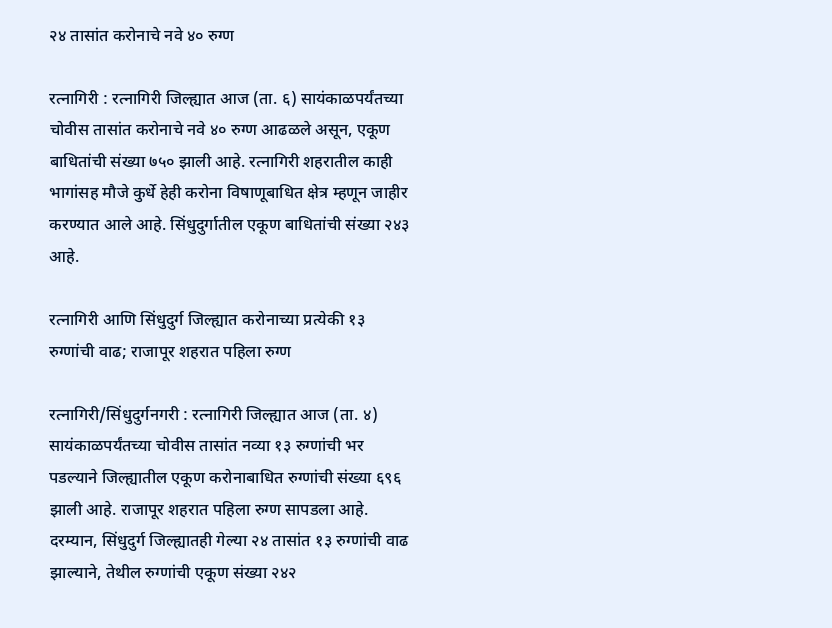२४ तासांत करोनाचे नवे ४० रुग्ण

रत्नागिरी : रत्नागिरी जिल्ह्यात आज (ता. ६) सायंकाळपर्यंतच्या चोवीस तासांत करोनाचे नवे ४० रुग्ण आढळले असून, एकूण बाधितांची संख्या ७५० झाली आहे. रत्नागिरी शहरातील काही भागांसह मौजे कुर्धे हेही करोना विषाणूबाधित क्षेत्र म्हणून जाहीर करण्यात आले आहे. सिंधुदुर्गातील एकूण बाधितांची संख्या २४३ आहे.

रत्नागिरी आणि सिंधुदुर्ग जिल्ह्यात करोनाच्या प्रत्येकी १३ रुग्णांची वाढ; राजापूर शहरात पहिला रुग्ण

रत्नागिरी/सिंधुदुर्गनगरी : रत्नागिरी जिल्ह्यात आज (ता. ४) सायंकाळपर्यंतच्या चोवीस तासांत नव्या १३ रुग्णांची भर पडल्याने जिल्ह्यातील एकूण करोनाबाधित रुग्णांची संख्या ६९६ झाली आहे. राजापूर शहरात पहिला रुग्ण सापडला आहे. दरम्यान, सिंधुदुर्ग जिल्ह्यातही गेल्या २४ तासांत १३ रुग्णांची वाढ झाल्याने, तेथील रुग्णांची एकूण संख्या २४२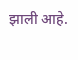झाली आहे.